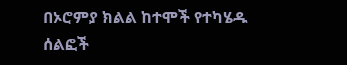በኦሮምያ ክልል ከተሞች የተካሄዱ ሰልፎች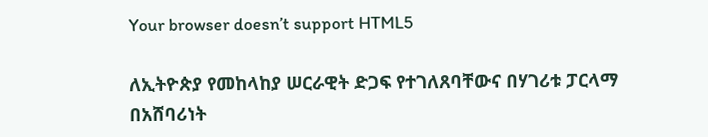Your browser doesn’t support HTML5

ለኢትዮጵያ የመከላከያ ሠርራዊት ድጋፍ የተገለጸባቸውና በሃገሪቱ ፓርላማ በአሸባሪነት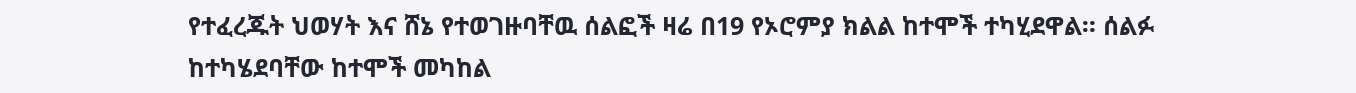የተፈረጁት ህወሃት እና ሸኔ የተወገዙባቸዉ ሰልፎች ዛሬ በ19 የኦሮምያ ክልል ከተሞች ተካሂደዋል። ሰልፉ ከተካሄደባቸው ከተሞች መካከል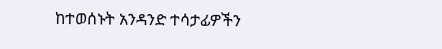ከተወሰኑት አንዳንድ ተሳታፊዎችን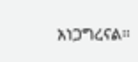አነጋግረናል።